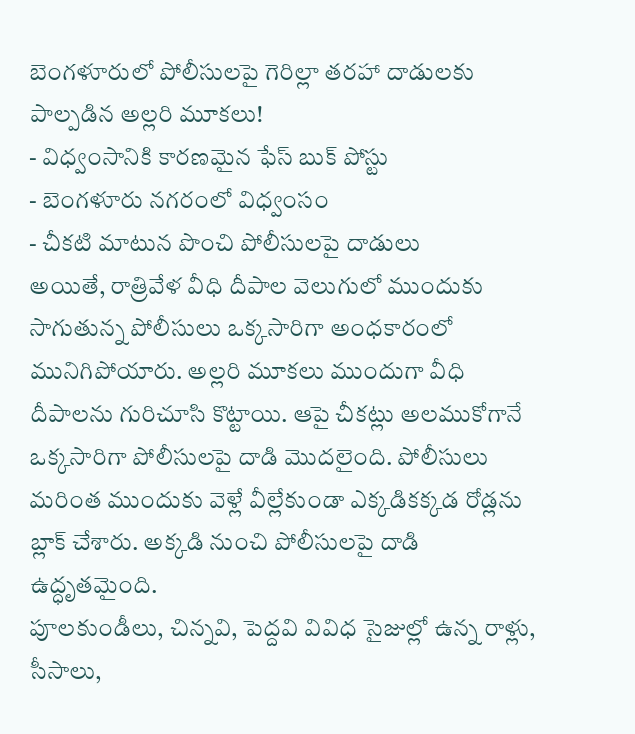బెంగళూరులో పోలీసులపై గెరిల్లా తరహా దాడులకు పాల్పడిన అల్లరి మూకలు!
- విధ్వంసానికి కారణమైన ఫేస్ బుక్ పోస్టు
- బెంగళూరు నగరంలో విధ్వంసం
- చీకటి మాటున పొంచి పోలీసులపై దాడులు
అయితే, రాత్రివేళ వీధి దీపాల వెలుగులో ముందుకు సాగుతున్న పోలీసులు ఒక్కసారిగా అంధకారంలో మునిగిపోయారు. అల్లరి మూకలు ముందుగా వీధి దీపాలను గురిచూసి కొట్టాయి. ఆపై చీకట్లు అలముకోగానే ఒక్కసారిగా పోలీసులపై దాడి మొదలైంది. పోలీసులు మరింత ముందుకు వెళ్లే వీల్లేకుండా ఎక్కడికక్కడ రోడ్లను బ్లాక్ చేశారు. అక్కడి నుంచి పోలీసులపై దాడి ఉద్ధృతమైంది.
పూలకుండీలు, చిన్నవి, పెద్దవి వివిధ సైజుల్లో ఉన్న రాళ్లు, సీసాలు,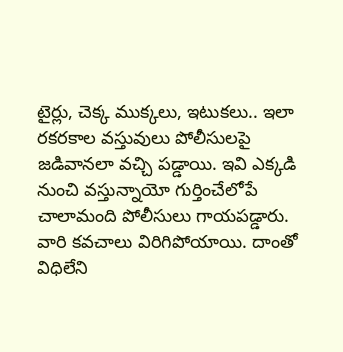టైర్లు, చెక్క ముక్కలు, ఇటుకలు.. ఇలా రకరకాల వస్తువులు పోలీసులపై జడివానలా వచ్చి పడ్డాయి. ఇవి ఎక్కడి నుంచి వస్తున్నాయో గుర్తించేలోపే చాలామంది పోలీసులు గాయపడ్డారు. వారి కవచాలు విరిగిపోయాయి. దాంతో విధిలేని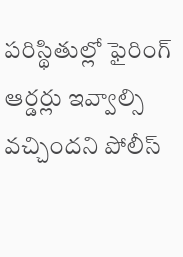పరిస్థితుల్లో ఫైరింగ్ ఆర్డర్లు ఇవ్వాల్సి వచ్చిందని పోలీస్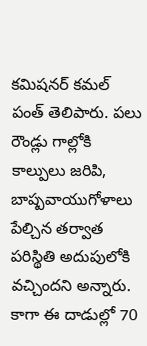కమిషనర్ కమల్ పంత్ తెలిపారు. పలు రౌండ్లు గాల్లోకి కాల్పులు జరిపి, బాష్పవాయుగోళాలు పేల్చిన తర్వాత పరిస్థితి అదుపులోకి వచ్చిందని అన్నారు. కాగా ఈ దాడుల్లో 70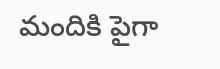మందికి పైగా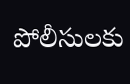పోలీసులకు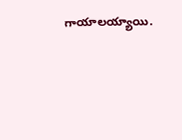గాయాలయ్యాయి.